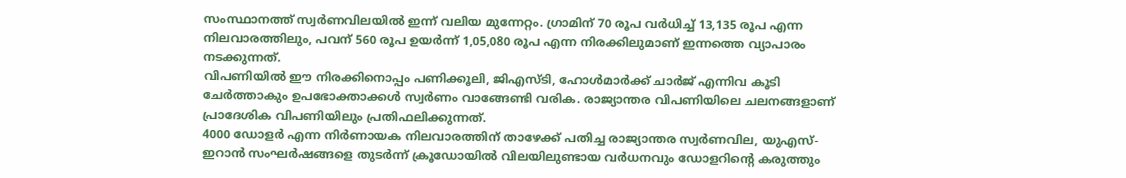സംസ്ഥാനത്ത് സ്വർണവിലയിൽ ഇന്ന് വലിയ മുന്നേറ്റം. ഗ്രാമിന് 70 രൂപ വർധിച്ച് 13,135 രൂപ എന്ന നിലവാരത്തിലും, പവന് 560 രൂപ ഉയർന്ന് 1,05,080 രൂപ എന്ന നിരക്കിലുമാണ് ഇന്നത്തെ വ്യാപാരം നടക്കുന്നത്.
വിപണിയിൽ ഈ നിരക്കിനൊപ്പം പണിക്കൂലി, ജിഎസ്ടി, ഹോൾമാർക്ക് ചാർജ് എന്നിവ കൂടി ചേർത്താകും ഉപഭോക്താക്കൾ സ്വർണം വാങ്ങേണ്ടി വരിക. രാജ്യാന്തര വിപണിയിലെ ചലനങ്ങളാണ് പ്രാദേശിക വിപണിയിലും പ്രതിഫലിക്കുന്നത്.
4000 ഡോളർ എന്ന നിർണായക നിലവാരത്തിന് താഴേക്ക് പതിച്ച രാജ്യാന്തര സ്വർണവില, യുഎസ്-ഇറാൻ സംഘർഷങ്ങളെ തുടർന്ന് ക്രൂഡോയിൽ വിലയിലുണ്ടായ വർധനവും ഡോളറിന്റെ കരുത്തും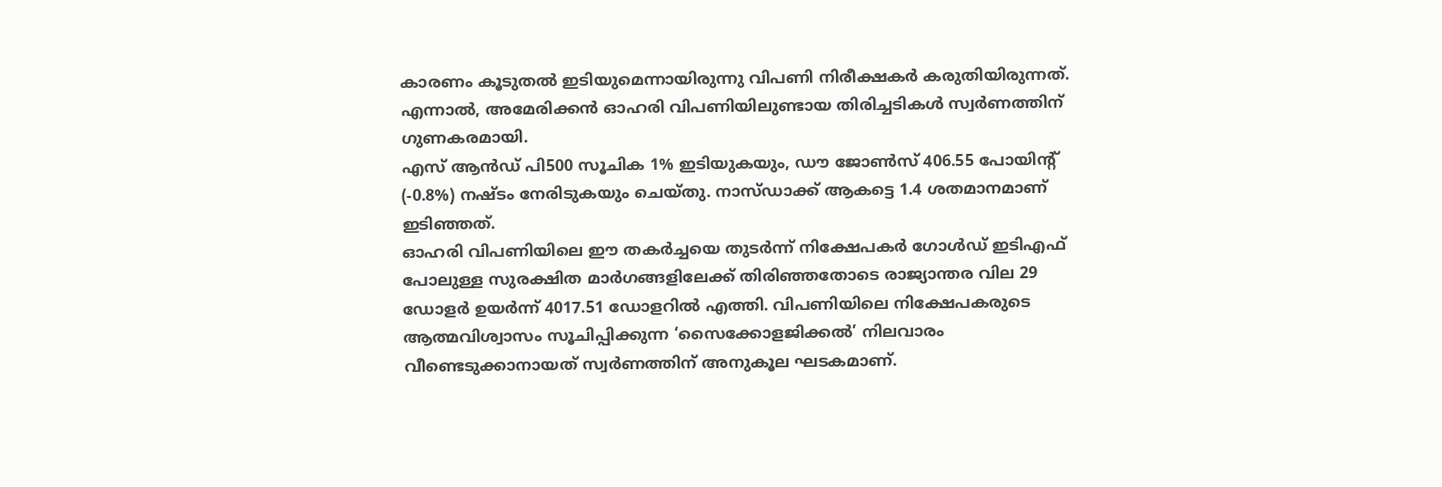കാരണം കൂടുതൽ ഇടിയുമെന്നായിരുന്നു വിപണി നിരീക്ഷകർ കരുതിയിരുന്നത്. എന്നാൽ, അമേരിക്കൻ ഓഹരി വിപണിയിലുണ്ടായ തിരിച്ചടികൾ സ്വർണത്തിന് ഗുണകരമായി.
എസ് ആൻഡ് പി500 സൂചിക 1% ഇടിയുകയും, ഡൗ ജോൺസ് 406.55 പോയിന്റ് (-0.8%) നഷ്ടം നേരിടുകയും ചെയ്തു. നാസ്ഡാക്ക് ആകട്ടെ 1.4 ശതമാനമാണ് ഇടിഞ്ഞത്.
ഓഹരി വിപണിയിലെ ഈ തകർച്ചയെ തുടർന്ന് നിക്ഷേപകർ ഗോൾഡ് ഇടിഎഫ് പോലുള്ള സുരക്ഷിത മാർഗങ്ങളിലേക്ക് തിരിഞ്ഞതോടെ രാജ്യാന്തര വില 29 ഡോളർ ഉയർന്ന് 4017.51 ഡോളറിൽ എത്തി. വിപണിയിലെ നിക്ഷേപകരുടെ ആത്മവിശ്വാസം സൂചിപ്പിക്കുന്ന ‘സൈക്കോളജിക്കൽ’ നിലവാരം വീണ്ടെടുക്കാനായത് സ്വർണത്തിന് അനുകൂല ഘടകമാണ്.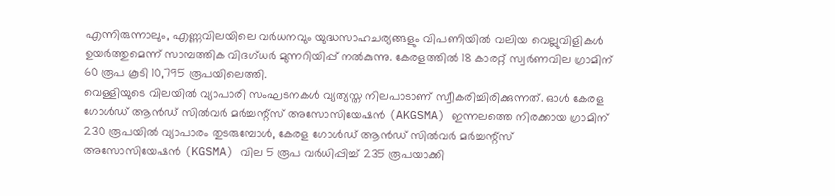എന്നിരുന്നാലും, എണ്ണവിലയിലെ വർധനവും യുദ്ധസാഹചര്യങ്ങളും വിപണിയിൽ വലിയ വെല്ലുവിളികൾ ഉയർത്തുമെന്ന് സാമ്പത്തിക വിദഗ്ധർ മുന്നറിയിപ്പ് നൽകുന്നു. കേരളത്തിൽ 18 കാരറ്റ് സ്വർണവില ഗ്രാമിന് 60 രൂപ കൂടി 10,795 രൂപയിലെത്തി.
വെള്ളിയുടെ വിലയിൽ വ്യാപാരി സംഘടനകൾ വ്യത്യസ്ത നിലപാടാണ് സ്വീകരിച്ചിരിക്കുന്നത്. ഓൾ കേരള ഗോൾഡ് ആൻഡ് സിൽവർ മർച്ചന്റ്സ് അസോസിയേഷൻ (AKGSMA) ഇന്നലത്തെ നിരക്കായ ഗ്രാമിന് 230 രൂപയിൽ വ്യാപാരം തുടരുമ്പോൾ, കേരള ഗോൾഡ് ആൻഡ് സിൽവർ മർച്ചന്റ്സ് അസോസിയേഷൻ (KGSMA) വില 5 രൂപ വർധിപ്പിച്ച് 235 രൂപയാക്കി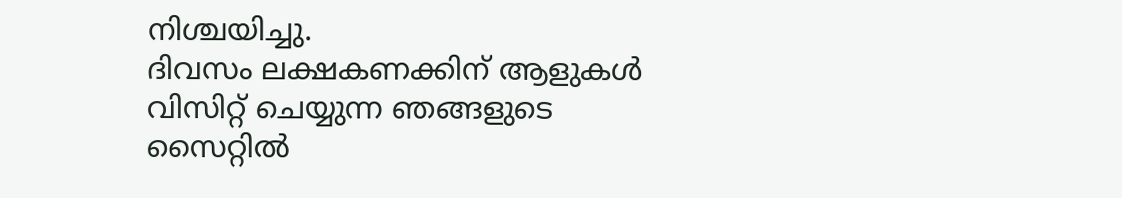നിശ്ചയിച്ചു.
ദിവസം ലക്ഷകണക്കിന് ആളുകൾ വിസിറ്റ് ചെയ്യുന്ന ഞങ്ങളുടെ സൈറ്റിൽ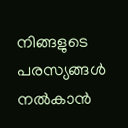നിങ്ങളുടെ പരസ്യങ്ങൾ നൽകാൻ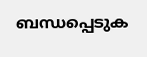ബന്ധപ്പെടുക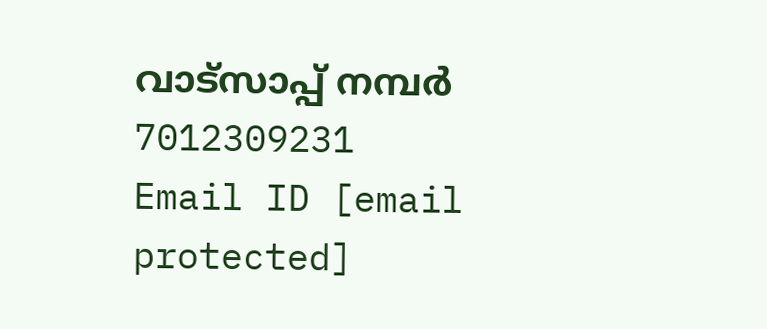വാട്സാപ്പ് നമ്പർ 7012309231 Email ID [email protected]